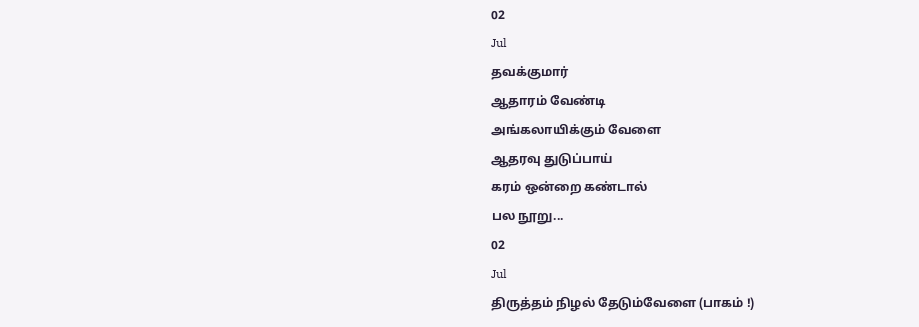02
Jul
தவக்குமார்
ஆதாரம் வேண்டி
அங்கலாயிக்கும் வேளை
ஆதரவு துடுப்பாய்
கரம் ஒன்றை கண்டால்
பல நூறு...
02
Jul
திருத்தம் நிழல் தேடும்வேளை (பாகம் !)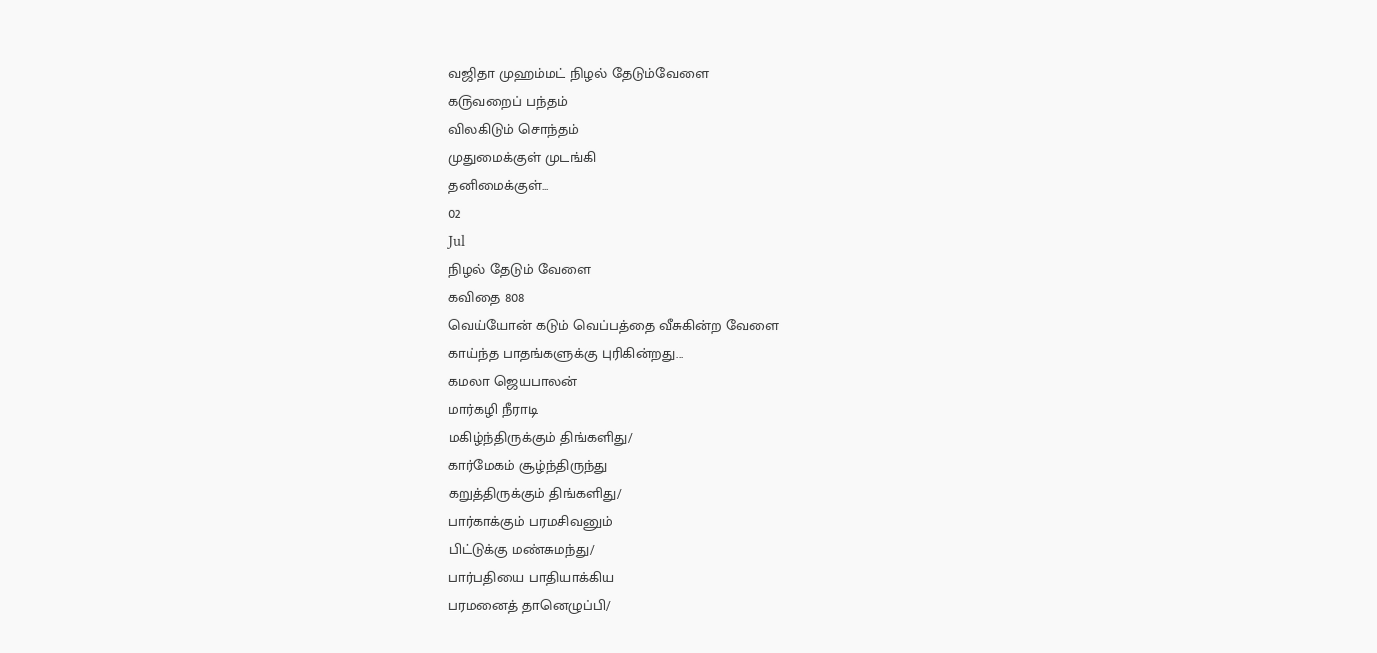வஜிதா முஹம்மட் நிழல் தேடும்வேளை
க௫வறைப் பந்தம்
விலகிடும் சொந்தம்
முதுமைக்குள் முடங்கி
தனிமைக்குள்...
02
Jul
நிழல் தேடும் வேளை
கவிதை 808
வெய்யோன் கடும் வெப்பத்தை வீசுகின்ற வேளை
காய்ந்த பாதங்களுக்கு புரிகின்றது...
கமலா ஜெயபாலன்
மார்கழி நீராடி
மகிழ்ந்திருக்கும் திங்களிது/
கார்மேகம் சூழ்ந்திருந்து
கறுத்திருக்கும் திங்களிது/
பார்காக்கும் பரமசிவனும்
பிட்டுக்கு மண்சுமந்து/
பார்பதியை பாதியாக்கிய
பரமனைத் தானெழுப்பி/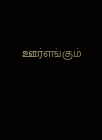ஊர்எங்கும்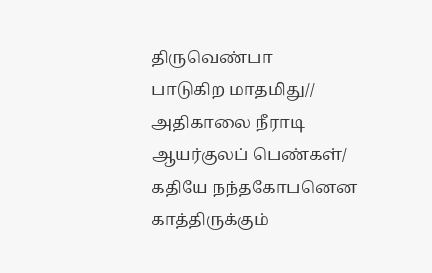திருவெண்பா
பாடுகிற மாதமிது//
அதிகாலை நீராடி
ஆயர்குலப் பெண்கள்/
கதியே நந்தகோபனென
காத்திருக்கும்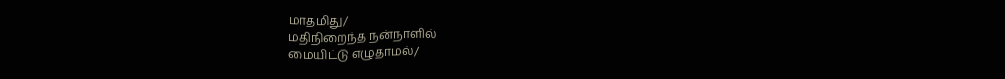மாதமிது/
மதிநிறைந்த நன்நாளில்
மையிட்டு எழுதாமல்/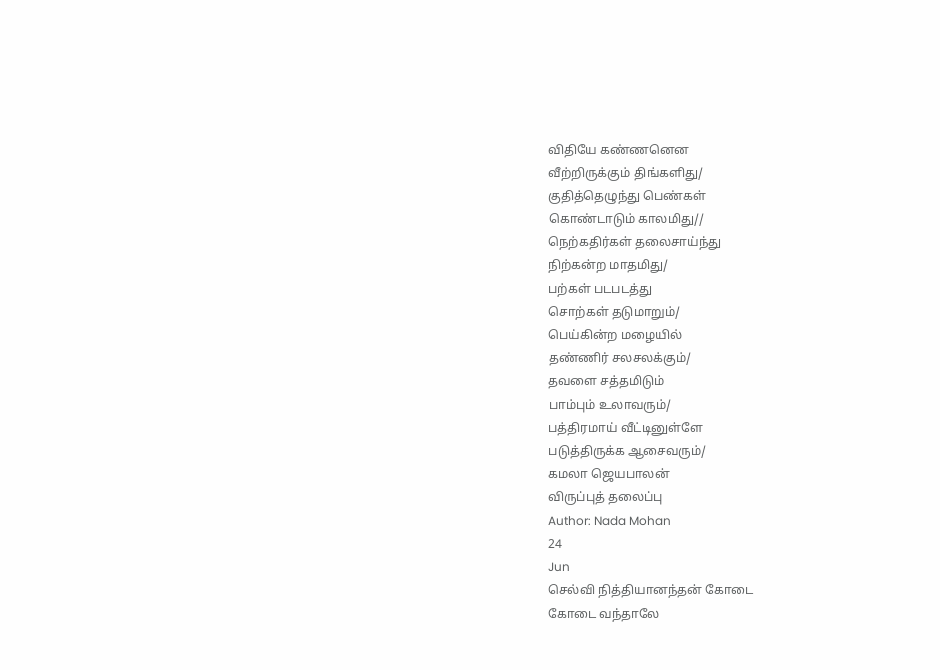விதியே கண்ணனென
வீற்றிருக்கும் திங்களிது/
குதித்தெழுந்து பெண்கள்
கொண்டாடும் காலமிது//
நெற்கதிர்கள் தலைசாய்ந்து
நிற்கன்ற மாதமிது/
பற்கள் படபடத்து
சொற்கள் தடுமாறும்/
பெய்கின்ற மழையில்
தண்ணிர் சலசலக்கும்/
தவளை சத்தமிடும்
பாம்பும் உலாவரும்/
பத்திரமாய் வீட்டினுள்ளே
படுத்திருக்க ஆசைவரும்/
கமலா ஜெயபாலன்
விருப்புத் தலைப்பு
Author: Nada Mohan
24
Jun
செல்வி நித்தியானந்தன் கோடை
கோடை வந்தாலே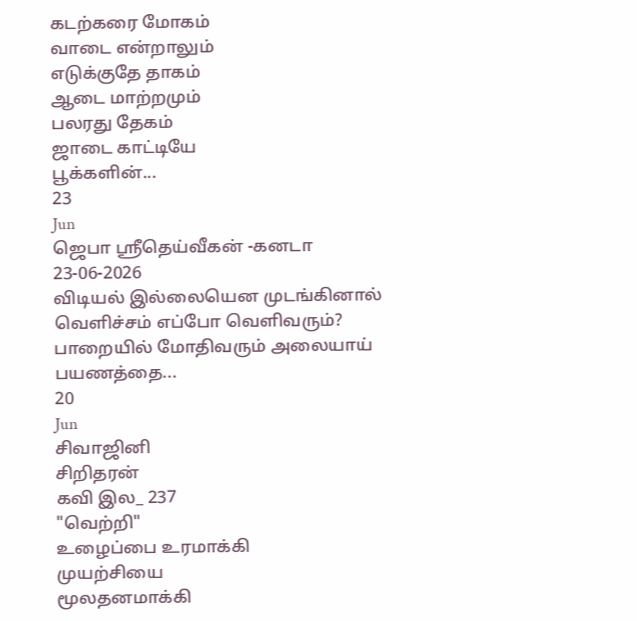கடற்கரை மோகம்
வாடை என்றாலும்
எடுக்குதே தாகம்
ஆடை மாற்றமும்
பலரது தேகம்
ஜாடை காட்டியே
பூக்களின்...
23
Jun
ஜெபா ஸ்ரீதெய்வீகன் -கனடா
23-06-2026
விடியல் இல்லையென முடங்கினால்
வெளிச்சம் எப்போ வெளிவரும்?
பாறையில் மோதிவரும் அலையாய்
பயணத்தை...
20
Jun
சிவாஜினி
சிறிதரன்
கவி இல_ 237
"வெற்றி"
உழைப்பை உரமாக்கி
முயற்சியை
மூலதனமாக்கி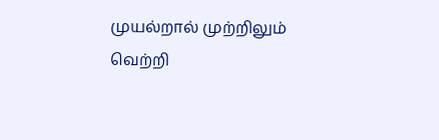முயல்றால் முற்றிலும் வெற்றி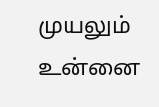முயலும் உன்னை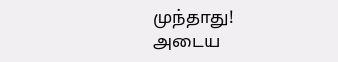முந்தாது!
அடைய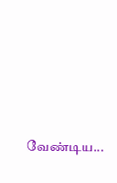வேண்டிய...